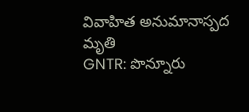వివాహిత అనుమానాస్పద మృతి
GNTR: పొన్నూరు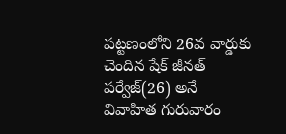పట్టణంలోని 26వ వార్డుకు చెందిన షేక్ జీనత్ పర్వేజ్(26) అనే వివాహిత గురువారం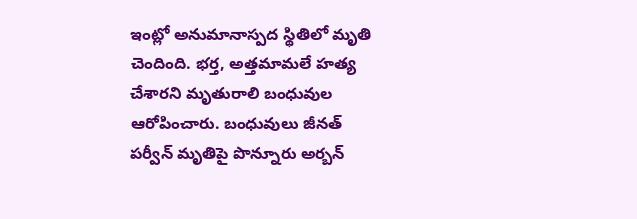ఇంట్లో అనుమానాస్పద స్థితిలో మృతి చెందింది. భర్త, అత్తమామలే హత్య చేశారని మృతురాలి బంధువుల ఆరోపించారు. బంధువులు జీనత్ పర్వీన్ మృతిపై పొన్నూరు అర్బన్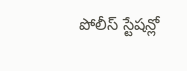పోలీస్ స్టేషన్లో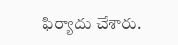ఫిర్యాదు చేశారు.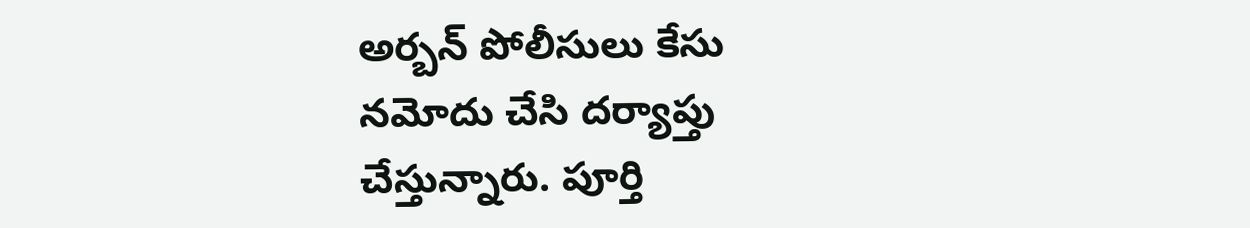అర్బన్ పోలీసులు కేసు నమోదు చేసి దర్యాప్తు చేస్తున్నారు. పూర్తి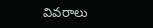వివరాలు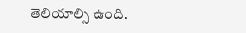తెలియాల్సి ఉంది.